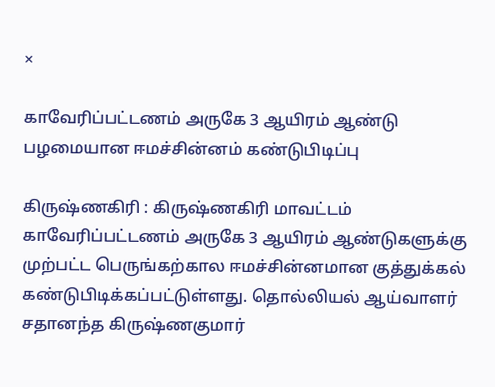×

காவேரிப்பட்டணம் அருகே 3 ஆயிரம் ஆண்டு பழமையான ஈமச்சின்னம் கண்டுபிடிப்பு

கிருஷ்ணகிரி : கிருஷ்ணகிரி மாவட்டம் காவேரிப்பட்டணம் அருகே 3 ஆயிரம் ஆண்டுகளுக்கு முற்பட்ட பெருங்கற்கால ஈமச்சின்னமான குத்துக்கல் கண்டுபிடிக்கப்பட்டுள்ளது. தொல்லியல் ஆய்வாளர் சதானந்த கிருஷ்ணகுமார்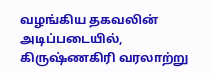வழங்கிய தகவலின் அடிப்படையில், கிருஷ்ணகிரி வரலாற்று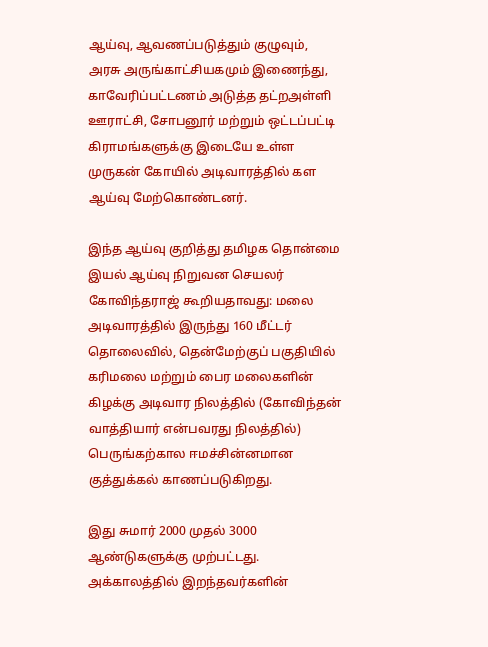ஆய்வு, ஆவணப்படுத்தும் குழுவும், அரசு அருங்காட்சியகமும் இணைந்து, காவேரிப்பட்டணம் அடுத்த தட்றஅள்ளி ஊராட்சி, சோபனூர் மற்றும் ஒட்டப்பட்டி கிராமங்களுக்கு இடையே உள்ள முருகன் கோயில் அடிவாரத்தில் கள ஆய்வு மேற்கொண்டனர்.

இந்த ஆய்வு குறித்து தமிழக தொன்மை இயல் ஆய்வு நிறுவன செயலர் கோவிந்தராஜ் கூறியதாவது: மலை அடிவாரத்தில் இருந்து 160 மீட்டர் தொலைவில், தென்மேற்குப் பகுதியில் கரிமலை மற்றும் பைர மலைகளின் கிழக்கு அடிவார நிலத்தில் (கோவிந்தன் வாத்தியார் என்பவரது நிலத்தில்) பெருங்கற்கால ஈமச்சின்னமான குத்துக்கல் காணப்படுகிறது.

இது சுமார் 2000 முதல் 3000 ஆண்டுகளுக்கு முற்பட்டது. அக்காலத்தில் இறந்தவர்களின்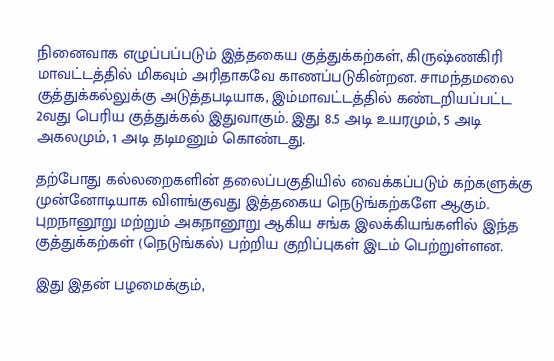நினைவாக எழுப்பப்படும் இத்தகைய குத்துக்கற்கள், கிருஷ்ணகிரி மாவட்டத்தில் மிகவும் அரிதாகவே காணப்படுகின்றன. சாமந்தமலை குத்துக்கல்லுக்கு அடுத்தபடியாக, இம்மாவட்டத்தில் கண்டறியப்பட்ட 2வது பெரிய குத்துக்கல் இதுவாகும். இது 8.5 அடி உயரமும், 5 அடி அகலமும், 1 அடி தடிமனும் கொண்டது.

தற்போது கல்லறைகளின் தலைப்பகுதியில் வைக்கப்படும் கற்களுக்கு முன்னோடியாக விளங்குவது இத்தகைய நெடுங்கற்களே ஆகும். புறநானூறு மற்றும் அகநானூறு ஆகிய சங்க இலக்கியங்களில் இந்த குத்துக்கற்கள் (நெடுங்கல்) பற்றிய குறிப்புகள் இடம் பெற்றுள்ளன.

இது இதன் பழமைக்கும்,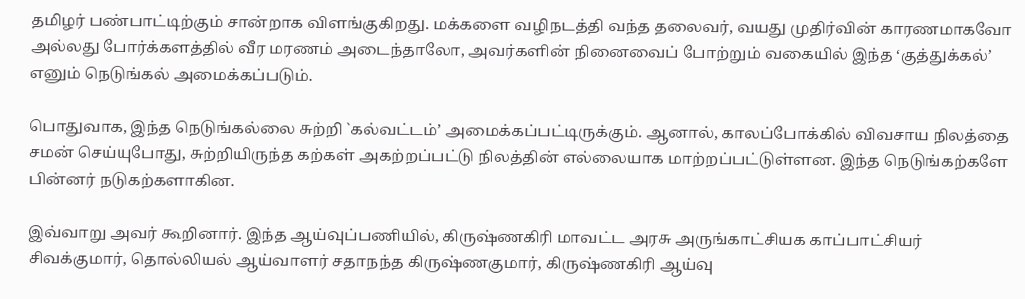தமிழர் பண்பாட்டிற்கும் சான்றாக விளங்குகிறது. மக்களை வழிநடத்தி வந்த தலைவர், வயது முதிர்வின் காரணமாகவோ அல்லது போர்க்களத்தில் வீர மரணம் அடைந்தாலோ, அவர்களின் நினைவைப் போற்றும் வகையில் இந்த ‘குத்துக்கல்’ எனும் நெடுங்கல் அமைக்கப்படும்.

பொதுவாக, இந்த நெடுங்கல்லை சுற்றி `கல்வட்டம்’ அமைக்கப்பட்டிருக்கும். ஆனால், காலப்போக்கில் விவசாய நிலத்தை சமன் செய்யுபோது, சுற்றியிருந்த கற்கள் அகற்றப்பட்டு நிலத்தின் எல்லையாக மாற்றப்பட்டுள்ளன. இந்த நெடுங்கற்களே பின்னர் நடுகற்களாகின.

இவ்வாறு அவர் கூறினார். இந்த ஆய்வுப்பணியில், கிருஷ்ணகிரி மாவட்ட அரசு அருங்காட்சியக காப்பாட்சியர் சிவக்குமார், தொல்லியல் ஆய்வாளர் சதாநந்த கிருஷ்ணகுமார், கிருஷ்ணகிரி ஆய்வு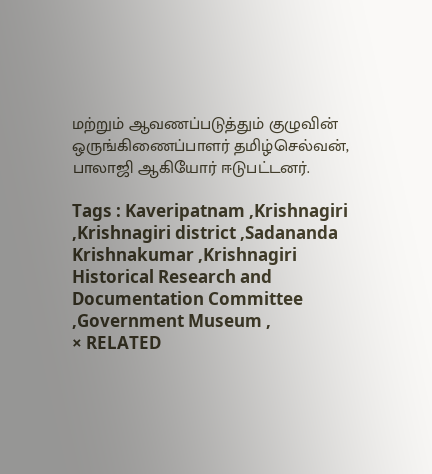மற்றும் ஆவணப்படுத்தும் குழுவின் ஒருங்கிணைப்பாளர் தமிழ்செல்வன், பாலாஜி ஆகியோர் ஈடுபட்டனர்.

Tags : Kaveripatnam ,Krishnagiri ,Krishnagiri district ,Sadananda Krishnakumar ,Krishnagiri Historical Research and Documentation Committee ,Government Museum ,
× RELATED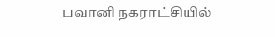பவானி நகராட்சியில்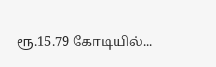ரூ.15.79 கோடியில்...